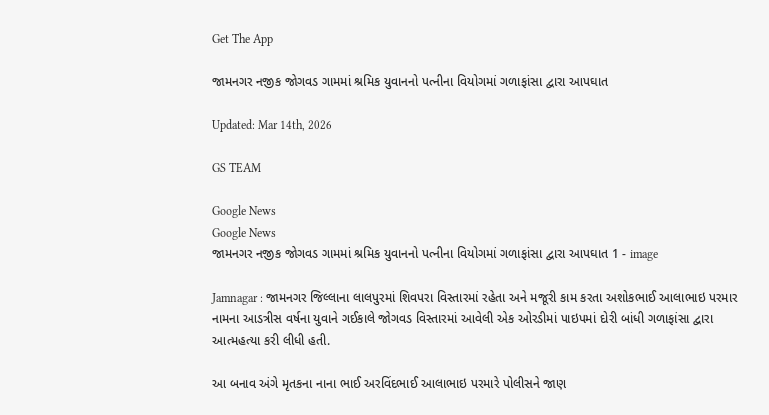Get The App

જામનગર નજીક જોગવડ ગામમાં શ્રમિક યુવાનનો પત્નીના વિયોગમાં ગળાફાંસા દ્વારા આપઘાત

Updated: Mar 14th, 2026

GS TEAM

Google News
Google News
જામનગર નજીક જોગવડ ગામમાં શ્રમિક યુવાનનો પત્નીના વિયોગમાં ગળાફાંસા દ્વારા આપઘાત 1 - image

Jamnagar : જામનગર જિલ્લાના લાલપુરમાં શિવપરા વિસ્તારમાં રહેતા અને મજૂરી કામ કરતા અશોકભાઈ આલાભાઇ પરમાર નામના આડત્રીસ વર્ષના યુવાને ગઈકાલે જોગવડ વિસ્તારમાં આવેલી એક ઓરડીમાં પાઇપમાં દોરી બાંધી ગળાફાંસા દ્વારા આત્મહત્યા કરી લીધી હતી.

આ બનાવ અંગે મૃતકના નાના ભાઈ અરવિંદભાઈ આલાભાઇ પરમારે પોલીસને જાણ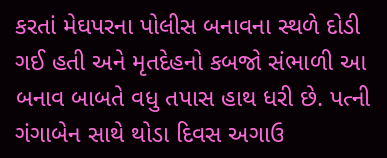કરતાં મેઘપરના પોલીસ બનાવના સ્થળે દોડી ગઈ હતી અને મૃતદેહનો કબજો સંભાળી આ બનાવ બાબતે વધુ તપાસ હાથ ધરી છે. પત્ની ગંગાબેન સાથે થોડા દિવસ અગાઉ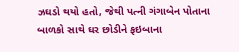ઝઘડો થયો હતો, જેથી પત્ની ગંગાબેન પોતાના બાળકો સાથે ઘર છોડીને ફઇબાના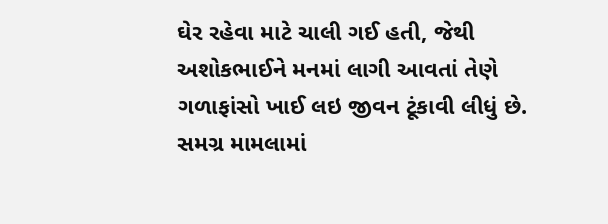ઘેર રહેવા માટે ચાલી ગઈ હતી, જેથી અશોકભાઈને મનમાં લાગી આવતાં તેણે ગળાફાંસો ખાઈ લઇ જીવન ટૂંકાવી લીધું છે. સમગ્ર મામલામાં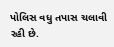પોલિસ વધુ તપાસ ચલાવી રહી છે.